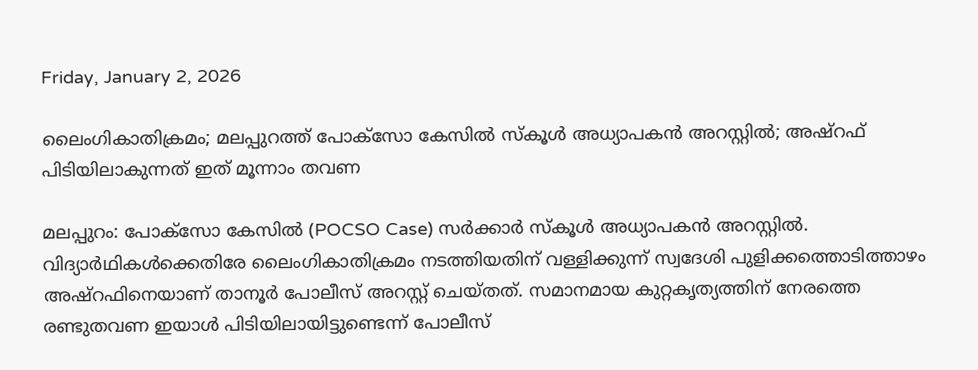Friday, January 2, 2026

ലൈംഗികാതിക്രമം; മലപ്പുറത്ത് പോക്‌സോ കേസില്‍ സ്‌കൂള്‍ അധ്യാപകന്‍ അറസ്റ്റില്‍; അഷ്‌റഫ് പിടിയിലാകുന്നത് ഇത് മൂന്നാം തവണ

മലപ്പുറം: പോക്സോ കേസിൽ (POCSO Case) സര്‍ക്കാര്‍ സ്‌കൂള്‍ അധ്യാപകൻ അറസ്റ്റിൽ. വിദ്യാര്‍ഥികള്‍ക്കെതിരേ ലൈംഗികാതിക്രമം നടത്തിയതിന് വള്ളിക്കുന്ന് സ്വദേശി പുളിക്കത്തൊടിത്താഴം അഷ്‌റഫിനെയാണ് താനൂര്‍ പോലീസ് അറസ്റ്റ് ചെയ്തത്. സമാനമായ കുറ്റകൃത്യത്തിന് നേരത്തെ രണ്ടുതവണ ഇയാള്‍ പിടിയിലായിട്ടുണ്ടെന്ന് പോലീസ്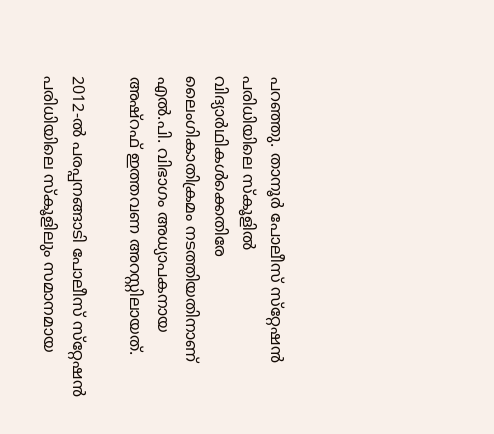പറഞ്ഞു. താനൂര്‍ പോലീസ് സ്‌റ്റേഷന്‍ പരിധിയിലെ സ്‌കൂളില്‍ വിദ്യാര്‍ഥികള്‍ക്കെതിരേ ലൈംഗികാതിക്രമം നടത്തിയതിനാണ് എല്‍.പി. വിഭാഗം അധ്യാപകനായ അഷ്‌റഫ് ഇത്തവണ അറസ്റ്റിലായത്.

2012-ല്‍ പരപ്പനങ്ങാടി പോലീസ് സ്‌റ്റേഷന്‍ പരിധിയിലെ സ്‌കൂളിലും സമാനമായ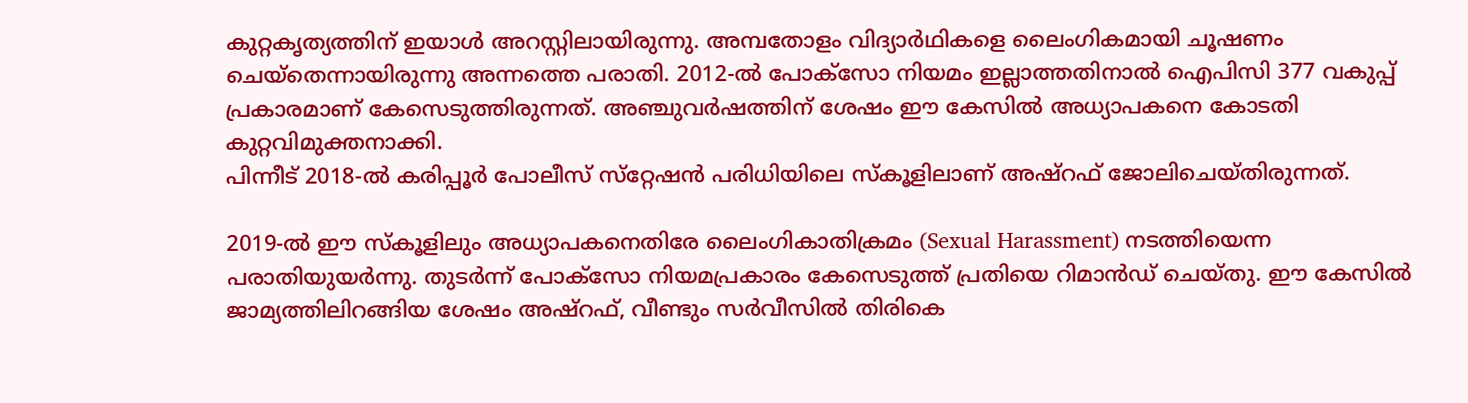കുറ്റകൃത്യത്തിന് ഇയാള്‍ അറസ്റ്റിലായിരുന്നു. അമ്പതോളം വിദ്യാര്‍ഥികളെ ലൈംഗികമായി ചൂഷണം ചെയ്‌തെന്നായിരുന്നു അന്നത്തെ പരാതി. 2012-ല്‍ പോക്‌സോ നിയമം ഇല്ലാത്തതിനാല്‍ ഐപിസി 377 വകുപ്പ് പ്രകാരമാണ് കേസെടുത്തിരുന്നത്. അഞ്ചുവര്‍ഷത്തിന് ശേഷം ഈ കേസില്‍ അധ്യാപകനെ കോടതി കുറ്റവിമുക്തനാക്കി.
പിന്നീട് 2018-ല്‍ കരിപ്പൂര്‍ പോലീസ് സ്‌റ്റേഷന്‍ പരിധിയിലെ സ്‌കൂളിലാണ് അഷ്‌റഫ് ജോലിചെയ്തിരുന്നത്.

2019-ല്‍ ഈ സ്‌കൂളിലും അധ്യാപകനെതിരേ ലൈംഗികാതിക്രമം (Sexual Harassment) നടത്തിയെന്ന പരാതിയുയര്‍ന്നു. തുടര്‍ന്ന് പോക്‌സോ നിയമപ്രകാരം കേസെടുത്ത് പ്രതിയെ റിമാന്‍ഡ് ചെയ്തു. ഈ കേസില്‍ ജാമ്യത്തിലിറങ്ങിയ ശേഷം അഷ്‌റഫ്, വീണ്ടും സര്‍വീസില്‍ തിരികെ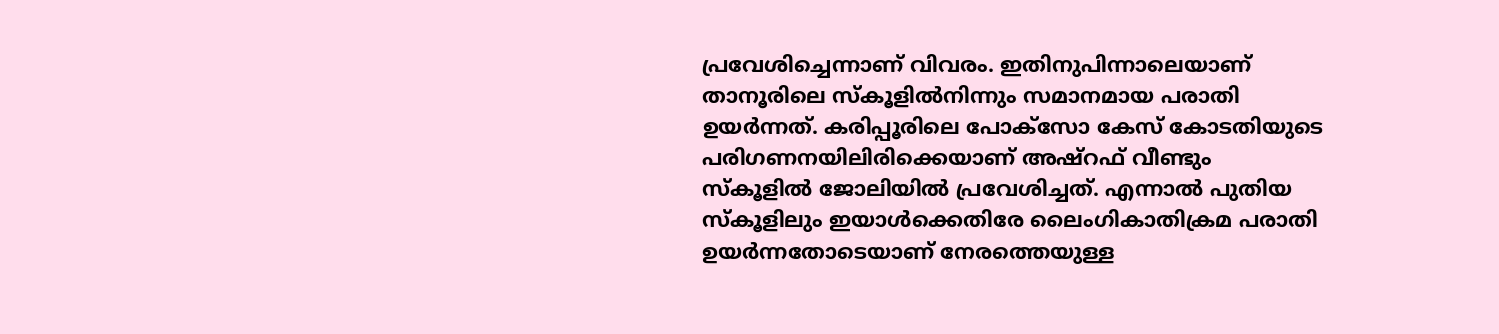പ്രവേശിച്ചെന്നാണ് വിവരം. ഇതിനുപിന്നാലെയാണ് താനൂരിലെ സ്‌കൂളില്‍നിന്നും സമാനമായ പരാതി ഉയര്‍ന്നത്. കരിപ്പൂരിലെ പോക്‌സോ കേസ് കോടതിയുടെ പരിഗണനയിലിരിക്കെയാണ് അഷ്‌റഫ് വീണ്ടും സ്‌കൂളില്‍ ജോലിയില്‍ പ്രവേശിച്ചത്. എന്നാൽ പുതിയ സ്‌കൂളിലും ഇയാള്‍ക്കെതിരേ ലൈംഗികാതിക്രമ പരാതി ഉയര്‍ന്നതോടെയാണ് നേരത്തെയുള്ള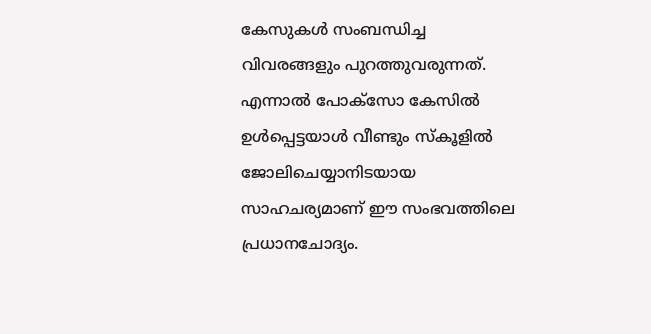കേസുകള്‍ സംബന്ധിച്ച വിവരങ്ങളും പുറത്തുവരുന്നത്. എന്നാൽ പോക്‌സോ കേസില്‍ ഉള്‍പ്പെട്ടയാള്‍ വീണ്ടും സ്‌കൂളില്‍ ജോലിചെയ്യാനിടയായ സാഹചര്യമാണ് ഈ സംഭവത്തിലെ പ്രധാനചോദ്യം.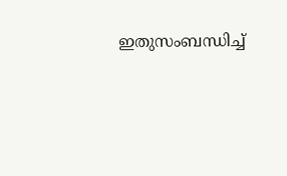ഇതുസംബന്ധിച്ച്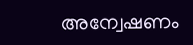അന്വേഷണം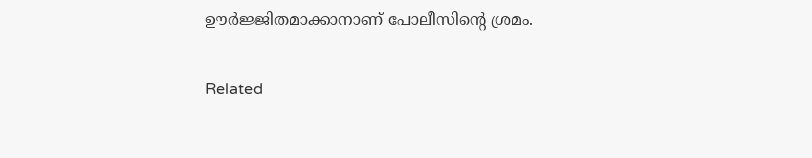ഊർജ്ജിതമാക്കാനാണ് പോലീസിന്റെ ശ്രമം.

Related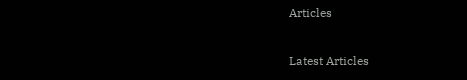Articles

Latest Articles